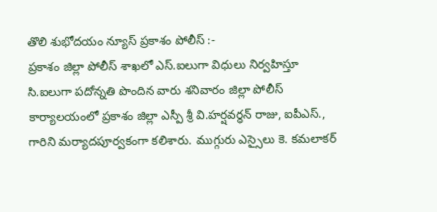తొలి శుభోదయం న్యూస్ ప్రకాశం పోలీస్ :-
ప్రకాశం జిల్లా పోలీస్ శాఖలో ఎస్.ఐలుగా విధులు నిర్వహిస్తూ సి.ఐలుగా పదోన్నతి పొందిన వారు శనివారం జిల్లా పోలీస్ కార్యాలయంలో ప్రకాశం జిల్లా ఎస్పీ శ్రీ వి.హర్షవర్ధన్ రాజు, ఐపీఎస్., గారిని మర్యాదపూర్వకంగా కలిశారు. ముగ్గురు ఎస్సైలు కె. కమలాకర్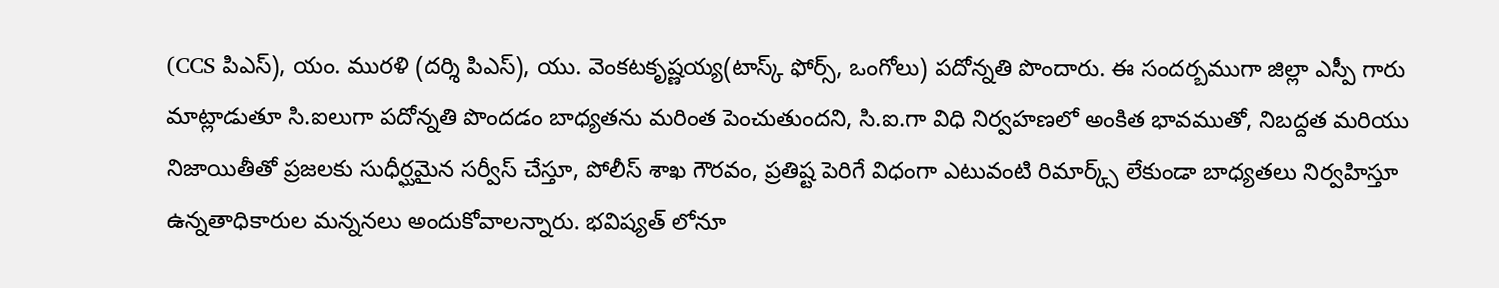(CCS పిఎస్), యం. మురళి (దర్శి పిఎస్), యు. వెంకటకృష్ణయ్య(టాస్క్ ఫోర్స్, ఒంగోలు) పదోన్నతి పొందారు. ఈ సందర్బముగా జిల్లా ఎస్పీ గారు మాట్లాడుతూ సి.ఐలుగా పదోన్నతి పొందడం బాధ్యతను మరింత పెంచుతుందని, సి.ఐ.గా విధి నిర్వహణలో అంకిత భావముతో, నిబద్దత మరియు నిజాయితీతో ప్రజలకు సుధీర్ఘమైన సర్వీస్ చేస్తూ, పోలీస్ శాఖ గౌరవం, ప్రతిష్ట పెరిగే విధంగా ఎటువంటి రిమార్క్స్ లేకుండా బాధ్యతలు నిర్వహిస్తూ ఉన్నతాధికారుల మన్ననలు అందుకోవాలన్నారు. భవిష్యత్ లోనూ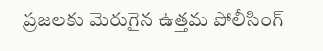ప్రజలకు మెరుగైన ఉత్తమ పోలీసింగ్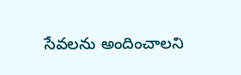సేవలను అందించాలని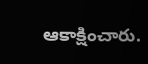ఆకాక్షించారు.